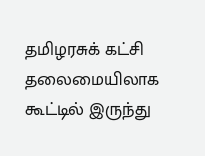தமிழரசுக் கட்சி தலைமையிலாக கூட்டில் இருந்து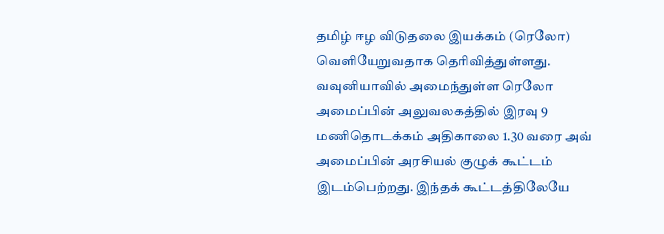தமிழ் ஈழ விடுதலை இயக்கம் (ரெலோ) வெளியேறுவதாக தெரிவித்துள்ளது.
வவுனியாவில் அமைந்துள்ள ரெலோ அமைப்பின் அலுவலகத்தில் இரவு 9 மணிதொடக்கம் அதிகாலை 1.30 வரை அவ் அமைப்பின் அரசியல் குழுக் கூட்டம் இடம்பெற்றது. இந்தக் கூட்டத்திலேயே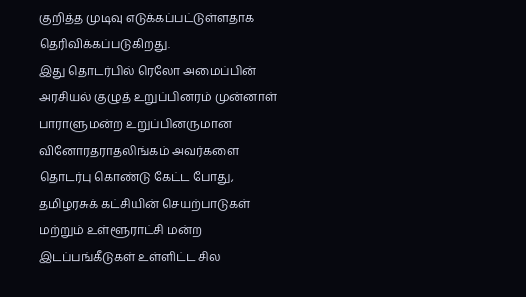குறித்த முடிவு எடுக்கப்பட்டுள்ளதாக தெரிவிக்கப்படுகிறது.
இது தொடர்பில் ரெலோ அமைப்பின் அரசியல் குழுத் உறுப்பினரம் முன்னாள் பாராளுமன்ற உறுப்பினருமான வினோரதராதலிங்கம் அவர்களை தொடர்பு கொண்டு கேட்ட போது,
தமிழரசுக் கட்சியின் செயற்பாடுகள் மற்றும் உள்ளூராட்சி மன்ற இடப்பங்கீடுகள் உள்ளிட்ட சில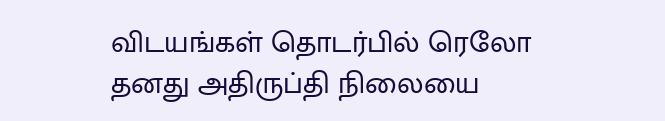விடயங்கள் தொடர்பில் ரெலோ தனது அதிருப்தி நிலையை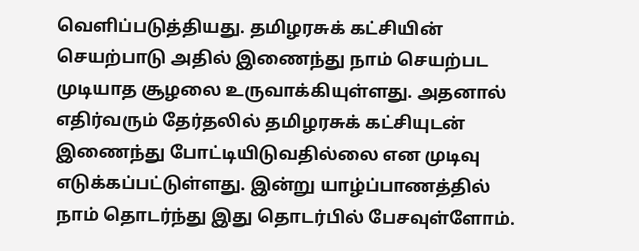வெளிப்படுத்தியது. தமிழரசுக் கட்சியின் செயற்பாடு அதில் இணைந்து நாம் செயற்பட முடியாத சூழலை உருவாக்கியுள்ளது. அதனால் எதிர்வரும் தேர்தலில் தமிழரசுக் கட்சியுடன் இணைந்து போட்டியிடுவதில்லை என முடிவு எடுக்கப்பட்டுள்ளது. இன்று யாழ்ப்பாணத்தில் நாம் தொடர்ந்து இது தொடர்பில் பேசவுள்ளோம்.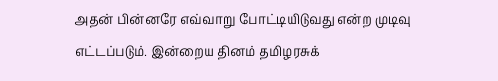அதன் பின்னரே எவ்வாறு போட்டியிடுவது என்ற முடிவு எட்டப்படும். இன்றைய தினம் தமிழரசுக்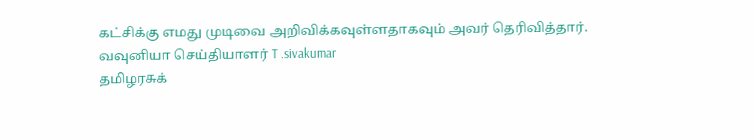கட்சிக்கு எமது முடிவை அறிவிக்கவுள்ளதாகவும் அவர் தெரிவித்தார்.
வவுனியா செய்தியாளர் T .sivakumar
தமிழரசுக்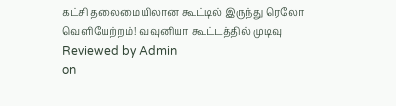கட்சி தலைமையிலான கூட்டில் இருந்து ரெலோ வெளியேற்றம்! வவுனியா கூட்டத்தில் முடிவு
Reviewed by Admin
on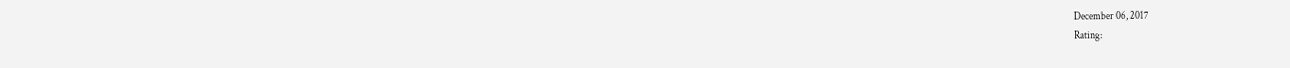December 06, 2017
Rating: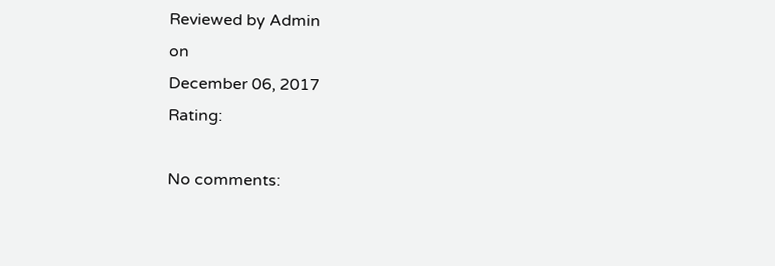Reviewed by Admin
on
December 06, 2017
Rating:

No comments: